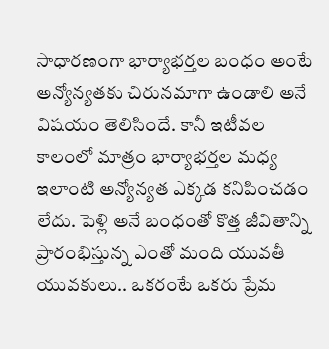సాధారణంగా భార్యాభర్తల బంధం అంటే అన్యోన్యతకు చిరునమాగా ఉండాలి అనే విషయం తెలిసిందే. కానీ ఇటీవల కాలంలో మాత్రం భార్యాభర్తల మధ్య ఇలాంటి అన్యోన్యత ఎక్కడ కనిపించడం లేదు. పెళ్లి అనే బంధంతో కొత్త జీవితాన్ని ప్రారంభిస్తున్న ఎంతో మంది యువతీ యువకులు.. ఒకరంటే ఒకరు ప్రేమ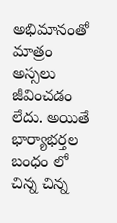అభిమానంతో మాత్రం అస్సలు జీవించడం లేదు. అయితే భార్యాభర్తల బంధం లో చిన్న చిన్న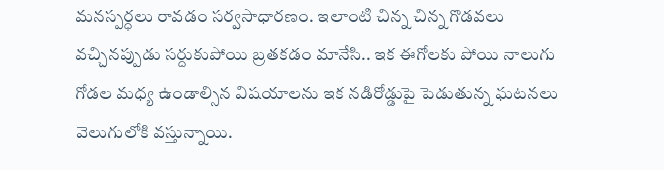మనస్పర్ధలు రావడం సర్వసాధారణం. ఇలాంటి చిన్న చిన్న గొడవలు వచ్చినప్పుడు సర్దుకుపోయి బ్రతకడం మానేసి.. ఇక ఈగోలకు పోయి నాలుగు గోడల మధ్య ఉండాల్సిన విషయాలను ఇక నడిరోడ్డుపై పెడుతున్న ఘటనలు వెలుగులోకి వస్తున్నాయి.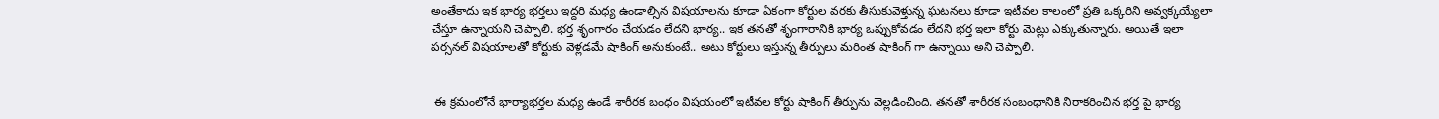అంతేకాదు ఇక భార్య భర్తలు ఇద్దరి మధ్య ఉండాల్సిన విషయాలను కూడా ఏకంగా కోర్టుల వరకు తీసుకువెళ్తున్న ఘటనలు కూడా ఇటీవల కాలంలో ప్రతి ఒక్కరిని అవ్వక్కయ్యేలా చేస్తూ ఉన్నాయని చెప్పాలి. భర్త శృంగారం చేయడం లేదని భార్య.. ఇక తనతో శృంగారానికి భార్య ఒప్పుకోవడం లేదని భర్త ఇలా కోర్టు మెట్లు ఎక్కుతున్నారు. అయితే ఇలా పర్సనల్ విషయాలతో కోర్టుకు వెళ్లడమే షాకింగ్ అనుకుంటే.. అటు కోర్టులు ఇస్తున్న తీర్పులు మరింత షాకింగ్ గా ఉన్నాయి అని చెప్పాలి.


 ఈ క్రమంలోనే భార్యాభర్తల మధ్య ఉండే శారీరక బంధం విషయంలో ఇటీవల కోర్టు షాకింగ్ తీర్పును వెల్లడించింది. తనతో శారీరక సంబంధానికి నిరాకరించిన భర్త పై భార్య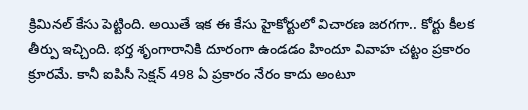క్రిమినల్ కేసు పెట్టింది. అయితే ఇక ఈ కేసు హైకోర్టులో విచారణ జరగగా.. కోర్టు కీలక తీర్పు ఇచ్చింది. భర్త శృంగారానికి దూరంగా ఉండడం హిందూ వివాహ చట్టం ప్రకారం క్రూరమే. కానీ ఐపిసీ సెక్షన్ 498 ఏ ప్రకారం నేరం కాదు అంటూ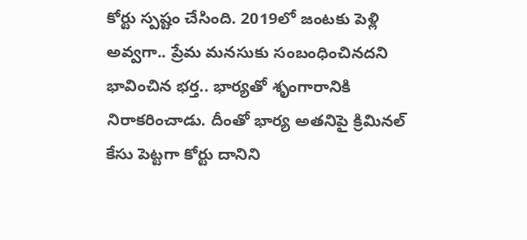కోర్టు స్పష్టం చేసింది. 2019లో జంటకు పెళ్లి అవ్వగా.. ప్రేమ మనసుకు సంబంధించినదని భావించిన భర్త.. భార్యతో శృంగారానికి నిరాకరించాడు. దీంతో భార్య అతనిపై క్రిమినల్ కేసు పెట్టగా కోర్టు దానిని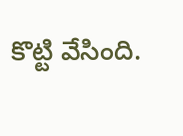కొట్టి వేసింది.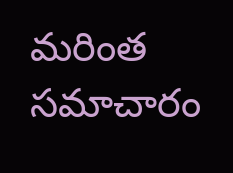మరింత సమాచారం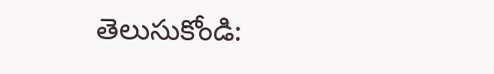తెలుసుకోండి: